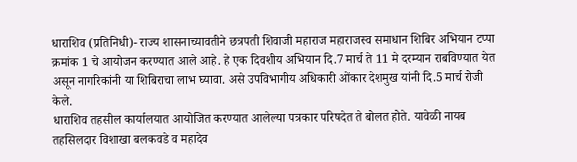धाराशिव (प्रतिनिधी)- राज्य शासनाच्यावतीने छत्रपती शिवाजी महाराज महाराजस्व समाधान शिबिर अभियान टप्पा क्रमांक 1 चे आयोजन करण्यात आले आहे. हे एक दिवशीय अभियान दि.7 मार्च ते 11 मे दरम्यान राबविण्यात येत असून नागरिकांनी या शिबिराचा लाभ घ्यावा. असे उपविभागीय अधिकारी ओंकार देशमुख यांनी दि.5 मार्च रोजी केले.
धाराशिव तहसील कार्यालयात आयोजित करण्यात आलेल्या पत्रकार परिषदेत ते बोलत होते. यावेळी नायब तहसिलदार विशाखा बलकवडे व महादेव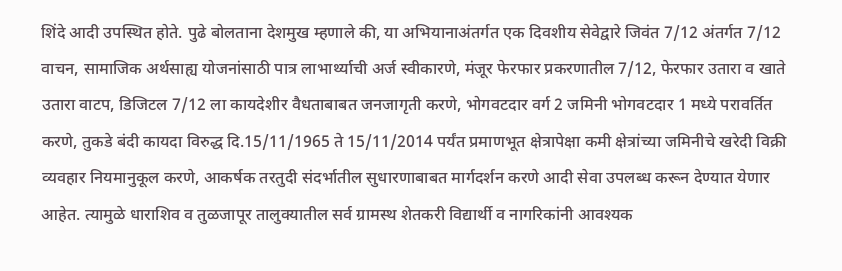शिंदे आदी उपस्थित होते. पुढे बोलताना देशमुख म्हणाले की, या अभियानाअंतर्गत एक दिवशीय सेवेद्वारे जिवंत 7/12 अंतर्गत 7/12 वाचन, सामाजिक अर्थसाह्य योजनांसाठी पात्र लाभार्थ्याची अर्ज स्वीकारणे, मंजूर फेरफार प्रकरणातील 7/12, फेरफार उतारा व खाते उतारा वाटप, डिजिटल 7/12 ला कायदेशीर वैधताबाबत जनजागृती करणे, भोगवटदार वर्ग 2 जमिनी भोगवटदार 1 मध्ये परावर्तित करणे, तुकडे बंदी कायदा विरुद्ध दि.15/11/1965 ते 15/11/2014 पर्यंत प्रमाणभूत क्षेत्रापेक्षा कमी क्षेत्रांच्या जमिनीचे खरेदी विक्री व्यवहार नियमानुकूल करणे, आकर्षक तरतुदी संदर्भातील सुधारणाबाबत मार्गदर्शन करणे आदी सेवा उपलब्ध करून देण्यात येणार आहेत. त्यामुळे धाराशिव व तुळजापूर तालुक्यातील सर्व ग्रामस्थ शेतकरी विद्यार्थी व नागरिकांनी आवश्यक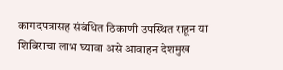कागदपत्रासह संबंधित ठिकाणी उपस्थित राहून या शिबिराचा लाभ घ्यावा असे आवाहन देशमुख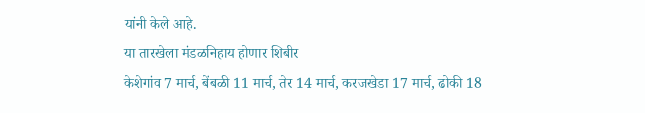यांनी केले आहे.
या तारखेला मंडळनिहाय होणार शिबीर
केशेगांव 7 मार्च, बेंबळी 11 मार्च, तेर 14 मार्च, करजखेडा 17 मार्च, ढोकी 18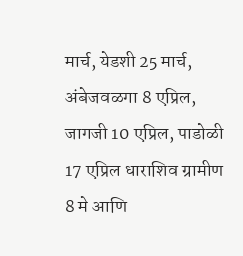मार्च, येडशी 25 मार्च, अंबेजवळगा 8 एप्रिल, जागजी 10 एप्रिल, पाडोळी 17 एप्रिल धाराशिव ग्रामीण 8 मे आणि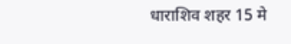धाराशिव शहर 15 मे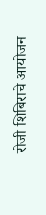रोजी शिबिराचे आयोजन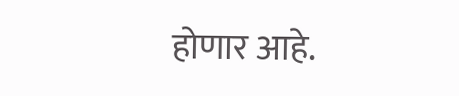होणार आहे.